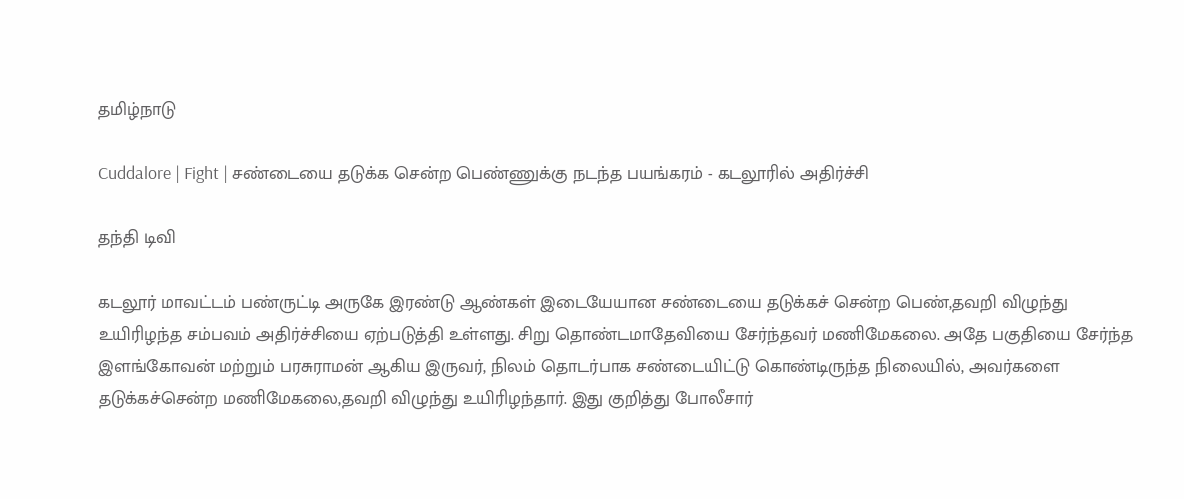தமிழ்நாடு

Cuddalore | Fight | சண்டையை தடுக்க சென்ற பெண்ணுக்கு நடந்த பயங்கரம் - கடலூரில் அதிர்ச்சி

தந்தி டிவி

கடலூர் மாவட்டம் பண்ருட்டி அருகே இரண்டு ஆண்கள் இடையேயான சண்டையை தடுக்கச் சென்ற பெண்,தவறி விழுந்து உயிரிழந்த சம்பவம் அதிர்ச்சியை ஏற்படுத்தி உள்ளது. சிறு தொண்டமாதேவியை சேர்ந்தவர் மணிமேகலை. அதே பகுதியை சேர்ந்த இளங்கோவன் மற்றும் பரசுராமன் ஆகிய இருவர், நிலம் தொடர்பாக சண்டையிட்டு கொண்டிருந்த நிலையில், அவர்களை தடுக்கச்சென்ற மணிமேகலை,தவறி விழுந்து உயிரிழந்தார். இது குறித்து போலீசார்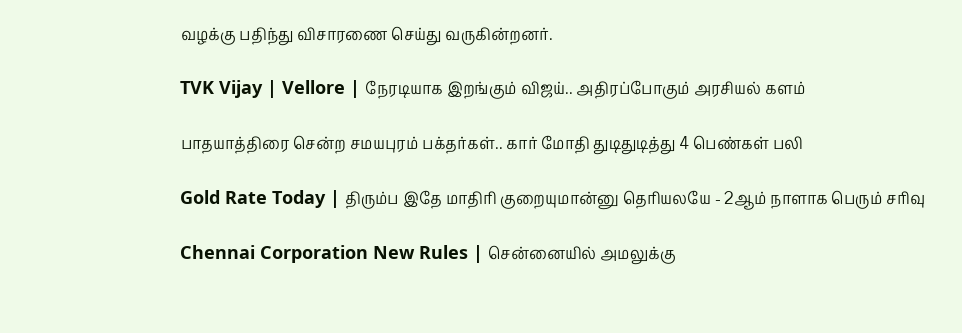வழக்கு பதிந்து விசாரணை செய்து வருகின்றனர்.

TVK Vijay | Vellore | நேரடியாக இறங்கும் விஜய்.. அதிரப்போகும் அரசியல் களம்

பாதயாத்திரை சென்ற சமயபுரம் பக்தர்கள்.. கார் மோதி துடிதுடித்து 4 பெண்கள் பலி

Gold Rate Today | திரும்ப இதே மாதிரி குறையுமான்னு தெரியலயே - 2ஆம் நாளாக பெரும் சரிவு

Chennai Corporation New Rules | சென்னையில் அமலுக்கு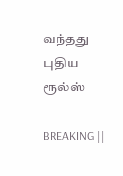வந்தது புதிய ரூல்ஸ்

BREAKING ||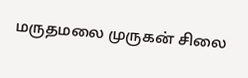மருதமலை முருகன் சிலை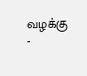வழக்கு -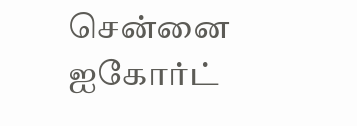சென்னை ஐகோர்ட்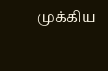முக்கிய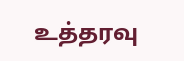உத்தரவு